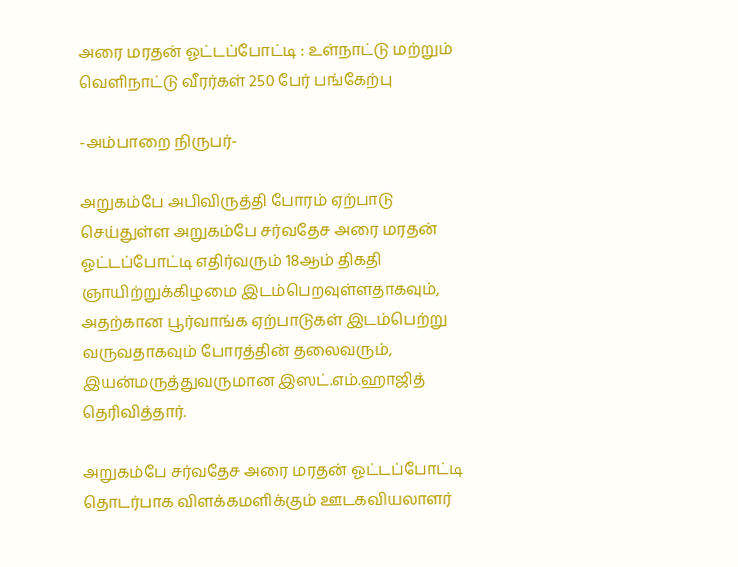அரை மரதன் ஓட்டப்போட்டி : உள்நாட்டு மற்றும் வெளிநாட்டு வீரர்கள் 250 பேர் பங்கேற்பு

-அம்பாறை நிருபர்-

அறுகம்பே அபிவிருத்தி போரம் ஏற்பாடு செய்துள்ள அறுகம்பே சர்வதேச அரை மரதன் ஓட்டப்போட்டி எதிர்வரும் 18ஆம் திகதி ஞாயிற்றுக்கிழமை இடம்பெறவுள்ளதாகவும், அதற்கான பூர்வாங்க ஏற்பாடுகள் இடம்பெற்று வருவதாகவும் போரத்தின் தலைவரும், இயன்மருத்துவருமான இஸட்.எம்.ஹாஜித் தெரிவித்தார்.

அறுகம்பே சர்வதேச அரை மரதன் ஓட்டப்போட்டி தொடர்பாக விளக்கமளிக்கும் ஊடகவியலாளர்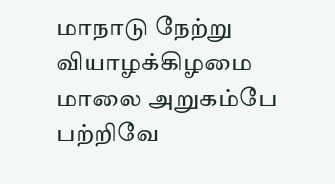மாநாடு நேற்று வியாழக்கிழமை மாலை அறுகம்பே பற்றிவே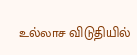உல்லாச விடுதியில்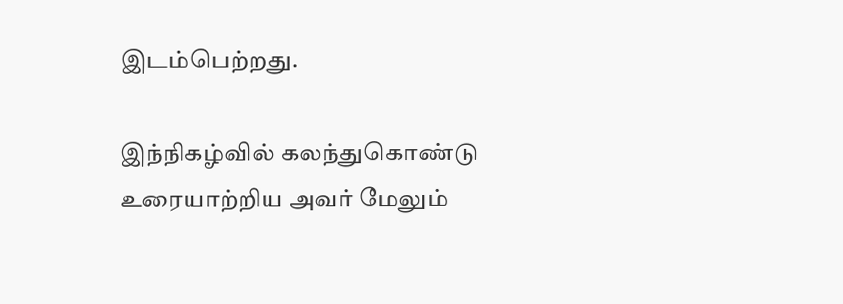இடம்பெற்றது.

இந்நிகழ்வில் கலந்துகொண்டு உரையாற்றிய அவர் மேலும்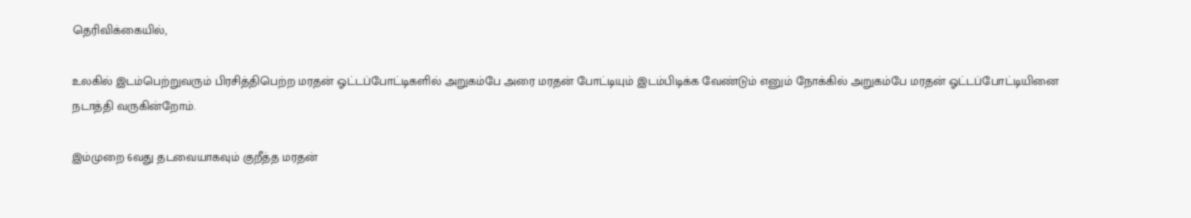தெரிவிக்கையில்,

உலகில் இடம்பெற்றுவரும் பிரசித்திபெற்ற மரதன் ஓட்டப்போட்டிகளில் அறுகம்பே அரை மரதன் போட்டியும் இடம்பிடிக்க வேண்டும் எனும் நோக்கில் அறுகம்பே மரதன் ஓட்டப்போட்டியினை நடாத்தி வருகின்றோம்.

இம்முறை 6வது தடவையாகவும் குறீத்த மரதன்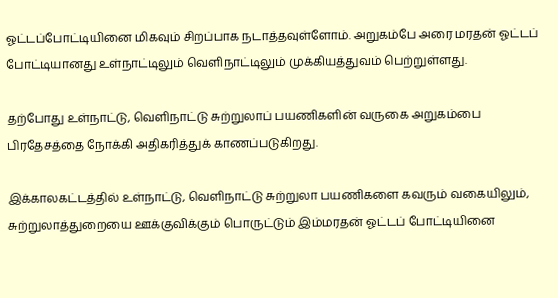ஓட்டப்போட்டியினை மிகவும் சிறப்பாக நடாத்தவுள்ளோம். அறுகம்பே அரை மரதன் ஓட்டப் போட்டியானது உள்நாட்டிலும் வெளிநாட்டிலும் முக்கியத்துவம் பெற்றுள்ளது.

தற்போது உள்நாட்டு, வெளிநாட்டு சுற்றுலாப் பயணிகளின் வருகை அறுகம்பை பிரதேசத்தை நோக்கி அதிகரித்துக் காணப்படுகிறது.

இக்காலகட்டத்தில் உள்நாட்டு, வெளிநாட்டு சுற்றுலா பயணிகளை கவரும் வகையிலும், சுற்றுலாத்துறையை ஊக்குவிக்கும் பொருட்டும் இம்மரதன் ஓட்டப் போட்டியினை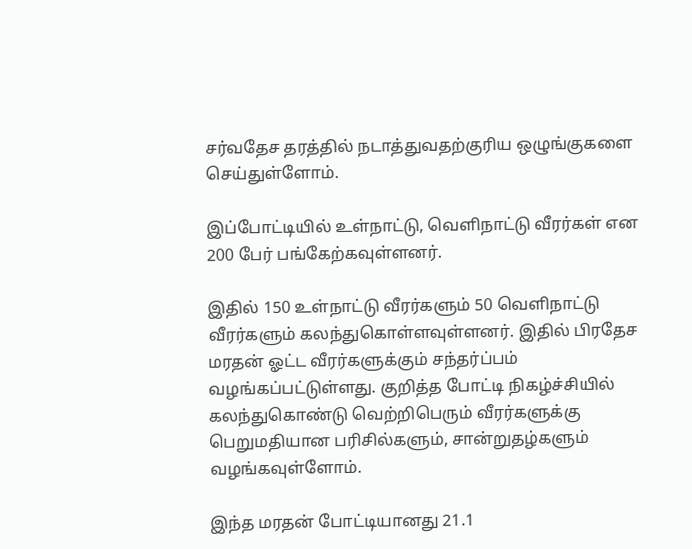சர்வதேச தரத்தில் நடாத்துவதற்குரிய ஒழுங்குகளை செய்துள்ளோம்.

இப்போட்டியில் உள்நாட்டு, வெளிநாட்டு வீரர்கள் என 200 பேர் பங்கேற்கவுள்ளனர்.

இதில் 150 உள்நாட்டு வீரர்களும் 50 வெளிநாட்டு வீரர்களும் கலந்துகொள்ளவுள்ளனர். இதில் பிரதேச மரதன் ஓட்ட வீரர்களுக்கும் சந்தர்ப்பம் வழங்கப்பட்டுள்ளது. குறித்த போட்டி நிகழ்ச்சியில் கலந்துகொண்டு வெற்றிபெரும் வீரர்களுக்கு பெறுமதியான பரிசில்களும், சான்றுதழ்களும் வழங்கவுள்ளோம்.

இந்த மரதன் போட்டியானது 21.1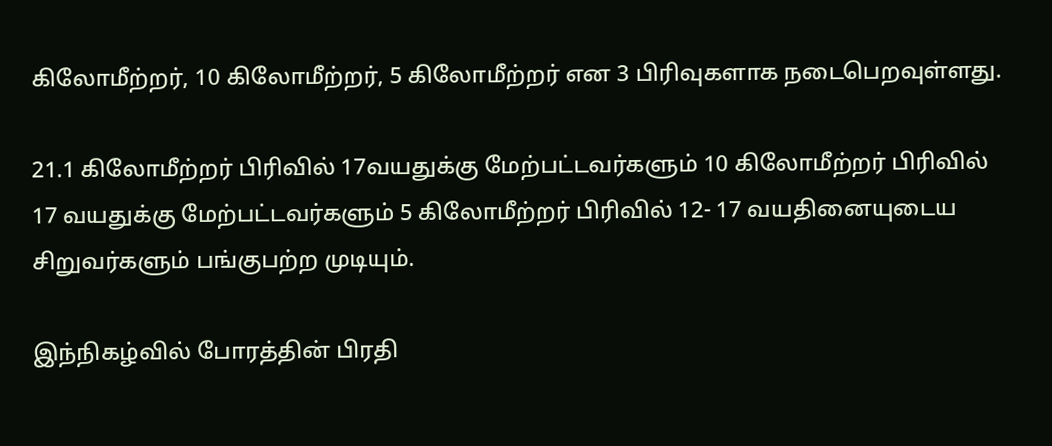கிலோமீற்றர், 10 கிலோமீற்றர், 5 கிலோமீற்றர் என 3 பிரிவுகளாக நடைபெறவுள்ளது.

21.1 கிலோமீற்றர் பிரிவில் 17வயதுக்கு மேற்பட்டவர்களும் 10 கிலோமீற்றர் பிரிவில் 17 வயதுக்கு மேற்பட்டவர்களும் 5 கிலோமீற்றர் பிரிவில் 12- 17 வயதினையுடைய சிறுவர்களும் பங்குபற்ற முடியும்.

இந்நிகழ்வில் போரத்தின் பிரதி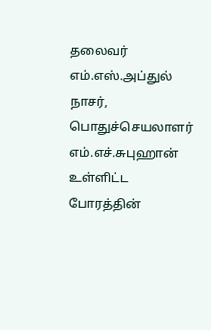தலைவர் எம்.எஸ்.அப்துல் நாசர், பொதுச்செயலாளர் எம்.எச்.சுபுஹான் உள்ளிட்ட போரத்தின்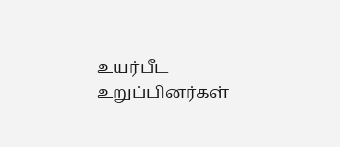உயர்பீட உறுப்பினர்கள்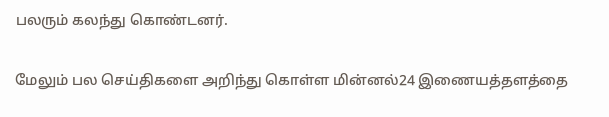பலரும் கலந்து கொண்டனர்.

மேலும் பல செய்திகளை அறிந்து கொள்ள மின்னல்24 இணையத்தளத்தை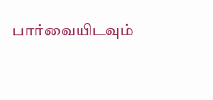பார்வையிடவும்